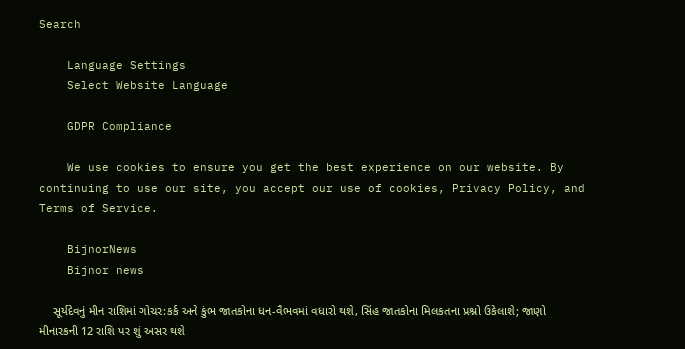Search

    Language Settings
    Select Website Language

    GDPR Compliance

    We use cookies to ensure you get the best experience on our website. By continuing to use our site, you accept our use of cookies, Privacy Policy, and Terms of Service.

    BijnorNews
    Bijnor news

    સૂર્યદેવનું મીન રાશિમાં ગોચર:કર્ક અને કુંભ જાતકોના ધન-વૈભવમાં વધારો થશે, સિંહ જાતકોના મિલકતના પ્રશ્નો ઉકેલાશે; જાણો મીનારકની 12 રાશિ પર શું અસર થશે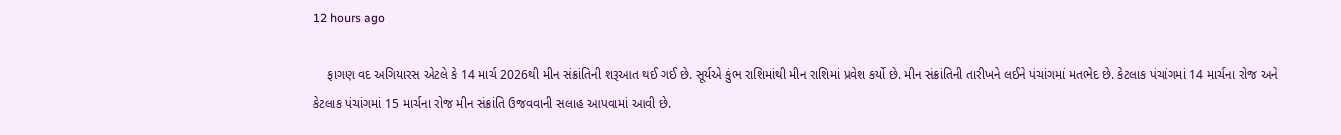12 hours ago

    ફાગણ વદ અગિયારસ એટલે કે 14 માર્ચ 2026થી મીન સંક્રાંતિની શરૂઆત થઈ ગઈ છે. સૂર્યએ કુંભ રાશિમાંથી મીન રાશિમાં પ્રવેશ કર્યો છે. મીન સંક્રાંતિની તારીખને લઈને પંચાંગમાં મતભેદ છે. કેટલાક પંચાંગમાં 14 માર્ચના રોજ અને કેટલાક પંચાંગમાં 15 માર્ચના રોજ મીન સંક્રાંતિ ઉજવવાની સલાહ આપવામાં આવી છે.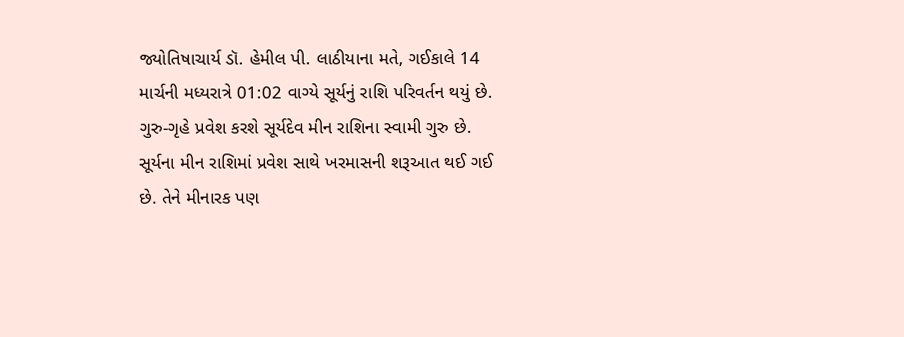જ્યોતિષાચાર્ય ડૉ. હેમીલ પી. લાઠીયાના મતે, ગઈકાલે 14 માર્ચની મધ્યરાત્રે 01:02 વાગ્યે સૂર્યનું રાશિ પરિવર્તન થયું છે. ગુરુ-ગૃહે પ્રવેશ કરશે સૂર્યદેવ મીન રાશિના સ્વામી ગુરુ છે. સૂર્યના મીન રાશિમાં પ્રવેશ સાથે ખરમાસની શરૂઆત થઈ ગઈ છે. તેને મીનારક પણ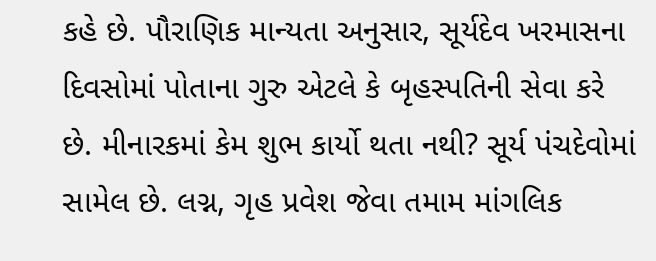કહે છે. પૌરાણિક માન્યતા અનુસાર, સૂર્યદેવ ખરમાસના દિવસોમાં પોતાના ગુરુ એટલે કે બૃહસ્પતિની સેવા કરે છે. મીનારકમાં કેમ શુભ કાર્યો થતા નથી? સૂર્ય પંચદેવોમાં સામેલ છે. લગ્ન, ગૃહ પ્રવેશ જેવા તમામ માંગલિક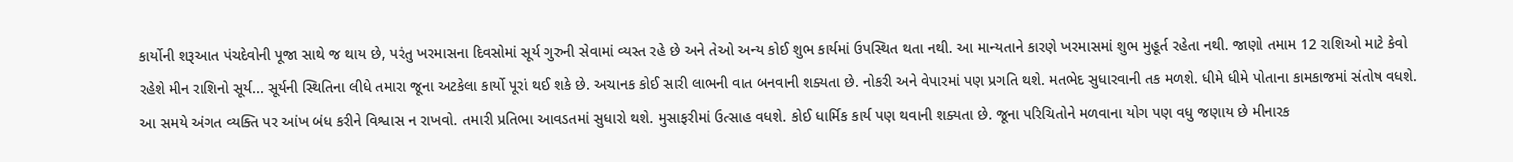કાર્યોની શરૂઆત પંચદેવોની પૂજા સાથે જ થાય છે, પરંતુ ખરમાસના દિવસોમાં સૂર્ય ગુરુની સેવામાં વ્યસ્ત રહે છે અને તેઓ અન્ય કોઈ શુભ કાર્યમાં ઉપસ્થિત થતા નથી. આ માન્યતાને કારણે ખરમાસમાં શુભ મુહૂર્ત રહેતા નથી. જાણો તમામ 12 રાશિઓ માટે કેવો રહેશે મીન રાશિનો સૂર્ય... સૂર્યની સ્થિતિના લીધે તમારા જૂના અટકેલા કાર્યો પૂરાં થઈ શકે છે. અચાનક કોઈ સારી લાભની વાત બનવાની શક્યતા છે. નોકરી અને વેપારમાં પણ પ્રગતિ થશે. મતભેદ સુધારવાની તક મળશે. ધીમે ધીમે પોતાના કામકાજમાં સંતોષ વધશે. આ સમયે અંગત વ્યક્તિ પર આંખ બંધ કરીને વિશ્વાસ ન રાખવો. તમારી પ્રતિભા આવડતમાં સુધારો થશે. મુસાફરીમાં ઉત્સાહ વધશે. કોઈ ધાર્મિક કાર્ય પણ થવાની શક્યતા છે. જૂના પરિચિતોને મળવાના યોગ પણ વધુ જણાય છે મીનારક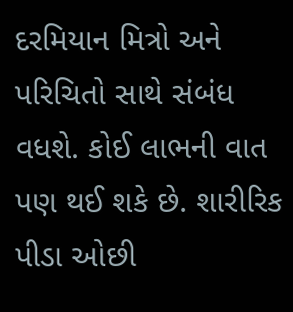દરમિયાન મિત્રો અને પરિચિતો સાથે સંબંધ વધશે. કોઈ લાભની વાત પણ થઈ શકે છે. શારીરિક પીડા ઓછી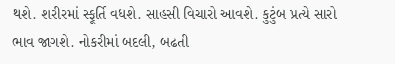થશે. શરીરમાં સ્ફૂર્તિ વધશે. સાહસી વિચારો આવશે. કુટુંબ પ્રત્યે સારો ભાવ જાગશે. નોકરીમાં બદલી, બઢતી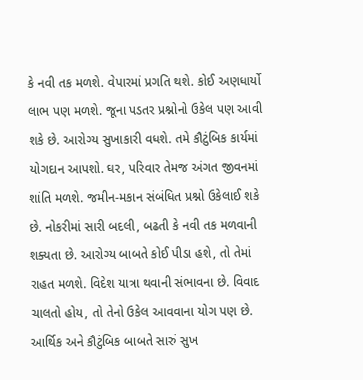કે નવી તક મળશે. વેપારમાં પ્રગતિ થશે. કોઈ અણધાર્યો લાભ પણ મળશે. જૂના પડતર પ્રશ્નોનો ઉકેલ પણ આવી શકે છે. આરોગ્ય સુખાકારી વધશે. તમે કૌટુંબિક કાર્યમાં યોગદાન આપશો. ઘર, પરિવાર તેમજ અંગત જીવનમાં શાંતિ મળશે. જમીન-મકાન સંબંધિત પ્રશ્નો ઉકેલાઈ શકે છે. નોકરીમાં સારી બદલી, બઢતી કે નવી તક મળવાની શક્યતા છે. આરોગ્ય બાબતે કોઈ પીડા હશે, તો તેમાં રાહત મળશે. વિદેશ યાત્રા થવાની સંભાવના છે. વિવાદ ચાલતો હોય, તો તેનો ઉકેલ આવવાના યોગ પણ છે. આર્થિક અને કૌટુંબિક બાબતે સારું સુખ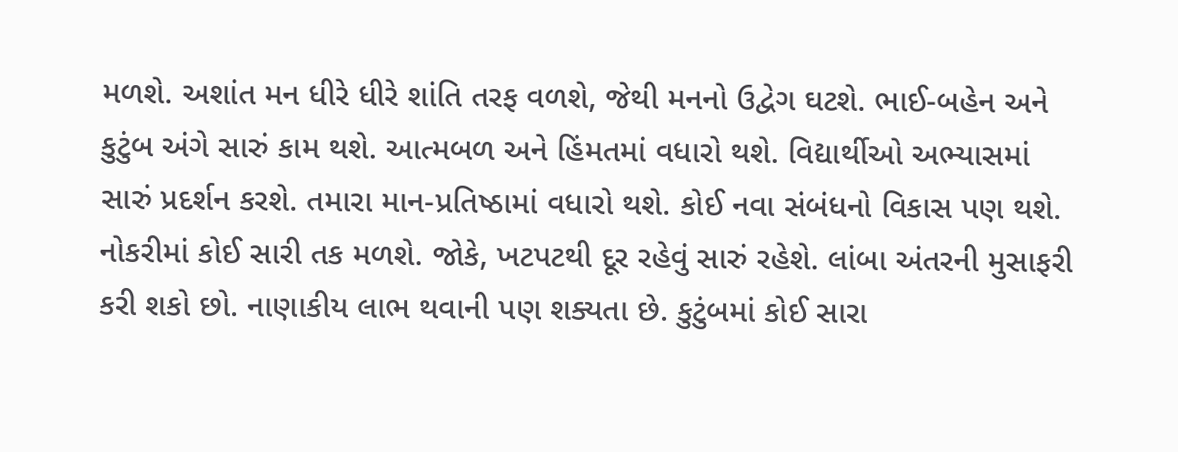મળશે. અશાંત મન ધીરે ધીરે શાંતિ તરફ વળશે, જેથી મનનો ઉદ્વેગ ઘટશે. ભાઈ-બહેન અને કુટુંબ અંગે સારું કામ થશે. આત્મબળ અને હિંમતમાં વધારો થશે. વિદ્યાર્થીઓ અભ્યાસમાં સારું પ્રદર્શન કરશે. તમારા માન-પ્રતિષ્ઠામાં વધારો થશે. કોઈ નવા સંબંધનો વિકાસ પણ થશે. નોકરીમાં કોઈ સારી તક મળશે. જોકે, ખટપટથી દૂર રહેવું સારું રહેશે. લાંબા અંતરની મુસાફરી કરી શકો છો. નાણાકીય લાભ થવાની પણ શક્યતા છે. કુટુંબમાં કોઈ સારા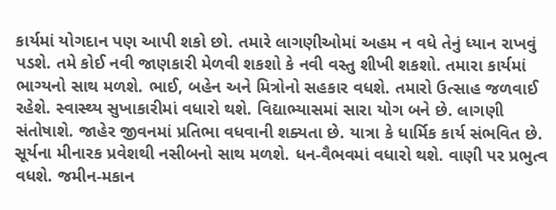કાર્યમાં યોગદાન પણ આપી શકો છો. તમારે લાગણીઓમાં અહમ ન વધે તેનું ધ્યાન રાખવું પડશે. તમે કોઈ નવી જાણકારી મેળવી શકશો કે નવી વસ્તુ શીખી શકશો. તમારા કાર્યમાં ભાગ્યનો સાથ મળશે. ભાઈ, બહેન અને મિત્રોનો સહકાર વધશે. તમારો ઉત્સાહ જળવાઈ રહેશે. સ્વાસ્થ્ય સુખાકારીમાં વધારો થશે. વિદ્યાભ્યાસમાં સારા યોગ બને છે. લાગણી સંતોષાશે. જાહેર જીવનમાં પ્રતિભા વધવાની શક્યતા છે. યાત્રા કે ધાર્મિક કાર્ય સંભવિત છે. સૂર્યના મીનારક પ્રવેશથી નસીબનો સાથ મળશે. ધન-વૈભવમાં વધારો થશે. વાણી પર પ્રભુત્વ વધશે. જમીન-મકાન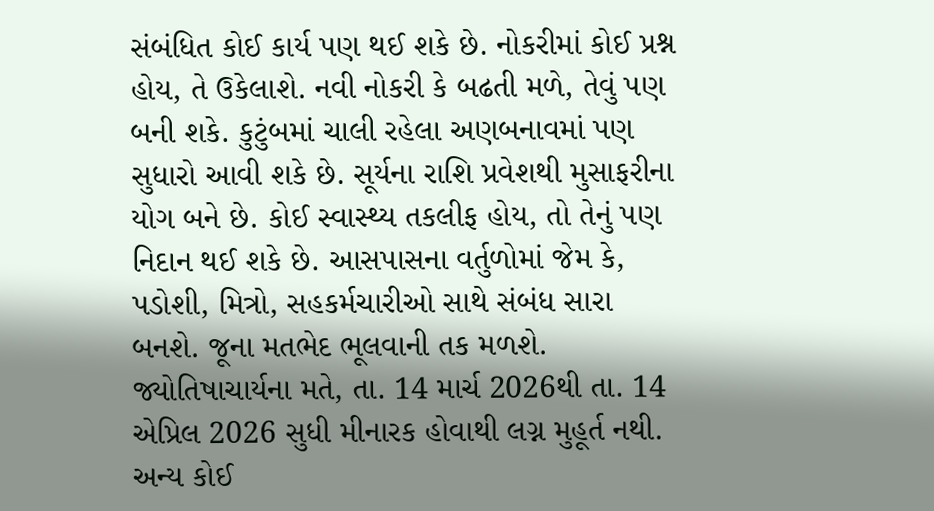સંબંધિત કોઈ કાર્ય પણ થઈ શકે છે. નોકરીમાં કોઈ પ્રશ્ન હોય, તે ઉકેલાશે. નવી નોકરી કે બઢતી મળે, તેવું પણ બની શકે. કુટુંબમાં ચાલી રહેલા અણબનાવમાં પણ સુધારો આવી શકે છે. સૂર્યના રાશિ પ્રવેશથી મુસાફરીના યોગ બને છે. કોઈ સ્વાસ્થ્ય તકલીફ હોય, તો તેનું પણ નિદાન થઈ શકે છે. આસપાસના વર્તુળોમાં જેમ કે, પડોશી, મિત્રો, સહકર્મચારીઓ સાથે સંબંધ સારા બનશે. જૂના મતભેદ ભૂલવાની તક મળશે. જ્યોતિષાચાર્યના મતે, તા. 14 માર્ચ 2026થી તા. 14 એપ્રિલ 2026 સુધી મીનારક હોવાથી લગ્ન મુહૂર્ત નથી. અન્ય કોઈ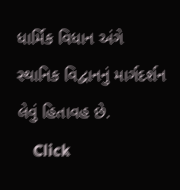ધાર્મિક વિધાન અંગે સ્થાનિક વિદ્વાનનું માર્ગદર્શન લેવું હિતાવહ છે.
    Click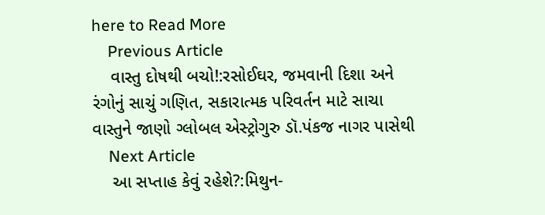here to Read More
    Previous Article
    વાસ્તુ દોષથી બચો!:રસોઈઘર, જમવાની દિશા અને રંગોનું સાચું ગણિત, સકારાત્મક પરિવર્તન માટે સાચા વાસ્તુને જાણો ગ્લોબલ એસ્ટ્રોગુરુ ડૉ.પંકજ નાગર પાસેથી
    Next Article
    આ સપ્તાહ કેવું રહેશે?:મિથુન-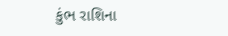કુંભ રાશિના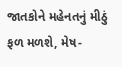જાતકોને મહેનતનું મીઠું ફળ મળશે, મેષ-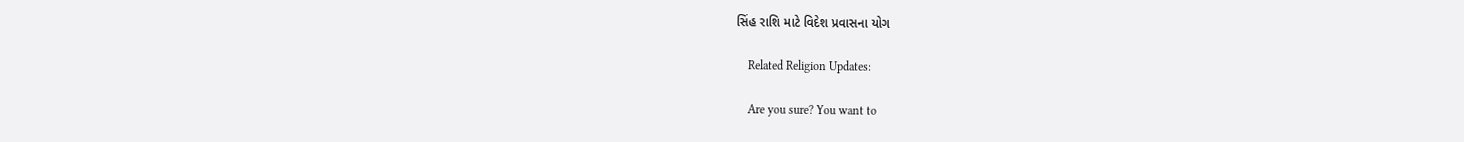સિંહ રાશિ માટે વિદેશ પ્રવાસના યોગ

    Related Religion Updates:

    Are you sure? You want to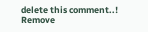delete this comment..! Remove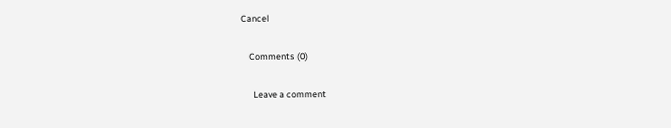Cancel

    Comments (0)

      Leave a comment